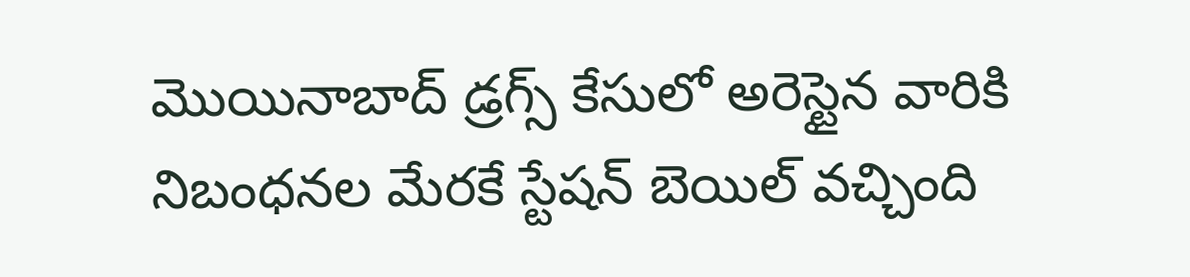మొయినాబాద్ డ్రగ్స్ కేసులో అరెస్టైన వారికి నిబంధనల మేరకే స్టేషన్ బెయిల్ వచ్చింది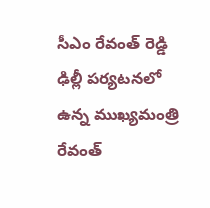సీఎం రేవంత్ రెడ్డి
ఢిల్లీ పర్యటనలో ఉన్న ముఖ్యమంత్రి రేవంత్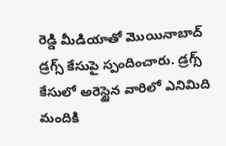రెడ్డి మీడియాతో మొయినాబాద్ డ్రగ్స్ కేసుపై స్పందించారు. డ్రగ్స్ కేసులో అరెస్టైన వారిలో ఎనిమిది మందికి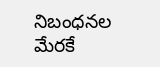నిబంధనల మేరకే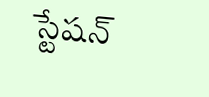స్టేషన్